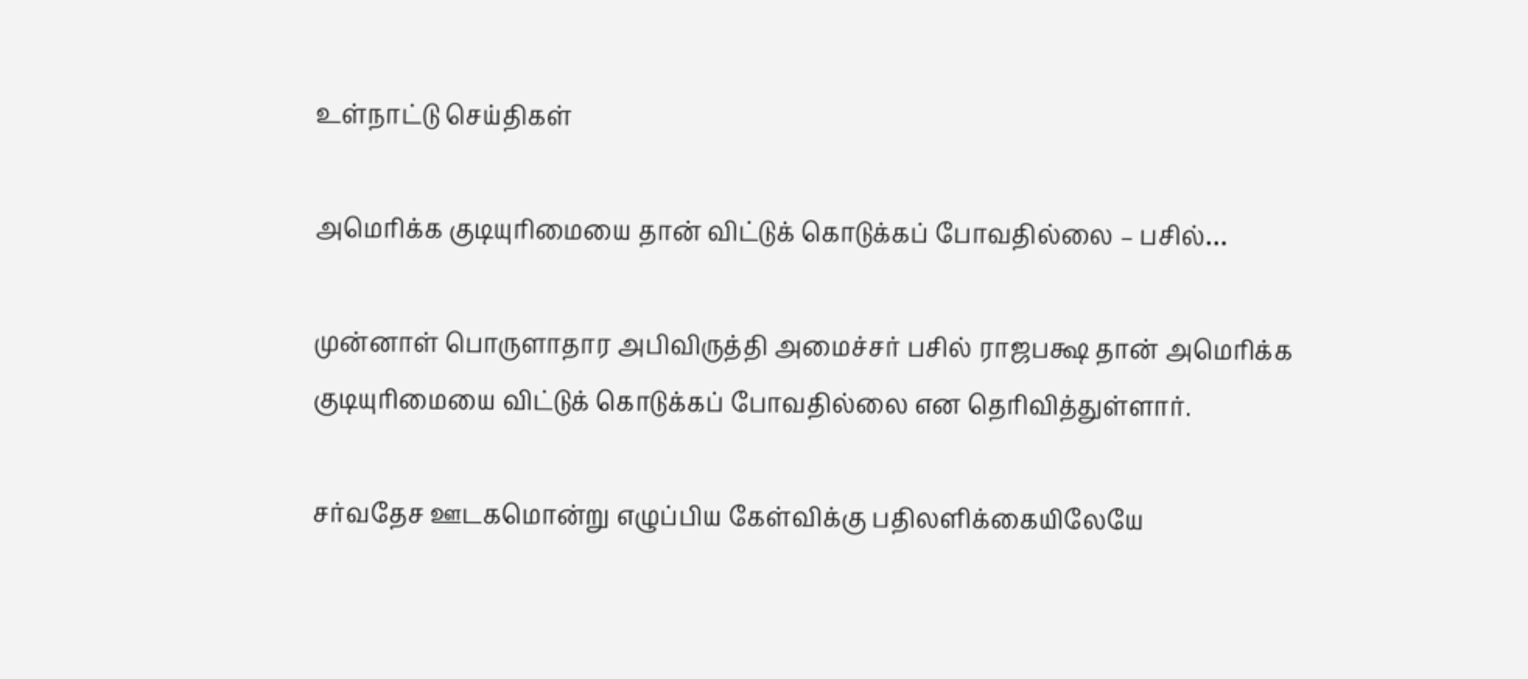உள்நாட்டு செய்திகள்

அமெரிக்க குடியுரிமையை தான் விட்டுக் கொடுக்கப் போவதில்லை – பசில்…

முன்னாள் பொருளாதார அபிவிருத்தி அமைச்சர் பசில் ராஜபக்ஷ தான் அமெரிக்க குடியுரிமையை விட்டுக் கொடுக்கப் போவதில்லை என தெரிவித்துள்ளார்.

சர்வதேச ஊடகமொன்று எழுப்பிய கேள்விக்கு பதிலளிக்கையிலேயே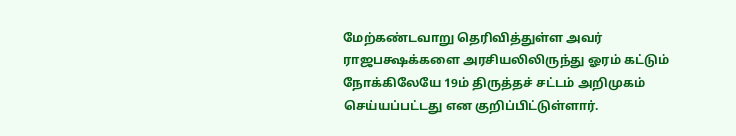மேற்கண்டவாறு தெரிவித்துள்ள அவர் ராஜபக்ஷக்களை அரசியலிலிருந்து ஓரம் கட்டும் நோக்கிலேயே 19ம் திருத்தச் சட்டம் அறிமுகம் செய்யப்பட்டது என குறிப்பிட்டுள்ளார்.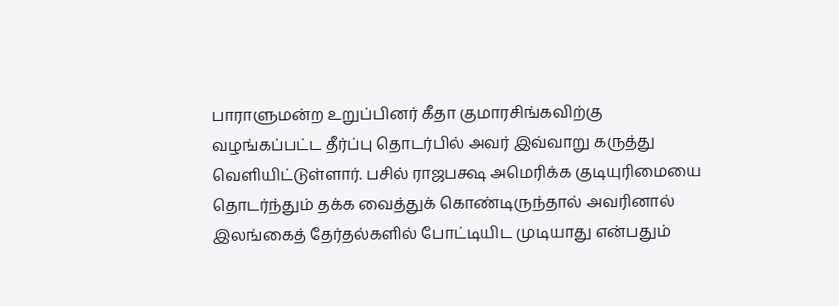பாராளுமன்ற உறுப்பினர் கீதா குமாரசிங்கவிற்கு வழங்கப்பட்ட தீர்ப்பு தொடர்பில் அவர் இவ்வாறு கருத்து வெளியிட்டுள்ளார். பசில் ராஜபக்ஷ அமெரிக்க குடியுரிமையை தொடர்ந்தும் தக்க வைத்துக் கொண்டிருந்தால் அவரினால் இலங்கைத் தேர்தல்களில் போட்டியிட முடியாது என்பதும்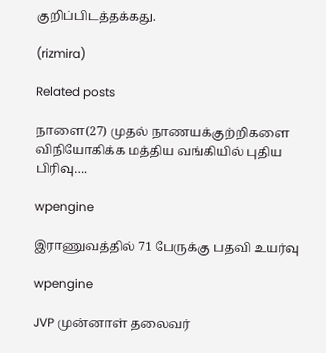குறிப்பிடத்தக்கது.

(rizmira)

Related posts

நாளை(27) முதல் நாணயக்குற்றிகளை விநியோகிக்க மத்திய வங்கியில் புதிய பிரிவு….

wpengine

இராணுவத்தில் 71 பேருக்கு பதவி உயர்வு

wpengine

JVP முன்னாள் தலைவர்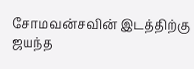சோமவன்சவின் இடத்திற்கு ஜயந்த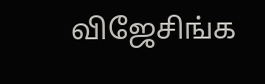விஜேசிங்க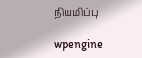நியமிப்பு

wpengine